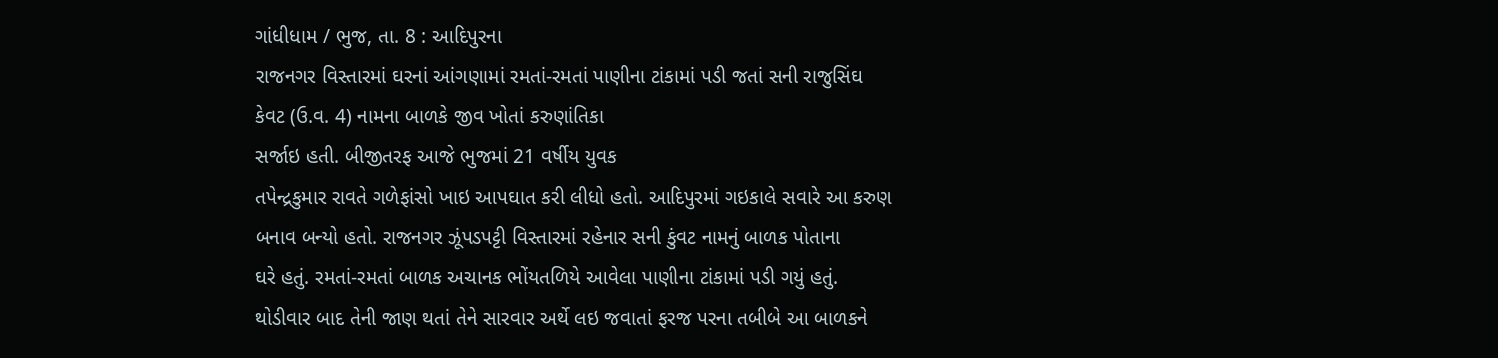ગાંધીધામ / ભુજ, તા. 8 : આદિપુરના
રાજનગર વિસ્તારમાં ઘરનાં આંગણામાં રમતાં-રમતાં પાણીના ટાંકામાં પડી જતાં સની રાજુસિંઘ
કેવટ (ઉ.વ. 4) નામના બાળકે જીવ ખોતાં કરુણાંતિકા
સર્જાઇ હતી. બીજીતરફ આજે ભુજમાં 21 વર્ષીય યુવક
તપેન્દ્રકુમાર રાવતે ગળેફાંસો ખાઇ આપઘાત કરી લીધો હતો. આદિપુરમાં ગઇકાલે સવારે આ કરુણ
બનાવ બન્યો હતો. રાજનગર ઝૂંપડપટ્ટી વિસ્તારમાં રહેનાર સની કુંવટ નામનું બાળક પોતાના
ઘરે હતું. રમતાં-રમતાં બાળક અચાનક ભોંયતળિયે આવેલા પાણીના ટાંકામાં પડી ગયું હતું.
થોડીવાર બાદ તેની જાણ થતાં તેને સારવાર અર્થે લઇ જવાતાં ફરજ પરના તબીબે આ બાળકને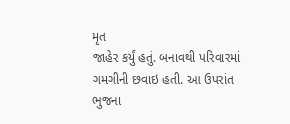મૃત
જાહેર કર્યું હતું. બનાવથી પરિવારમાં ગમગીની છવાઇ હતી. આ ઉપરાંત ભુજના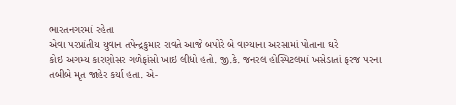ભારતનગરમાં રહેતા
એવા પરપ્રાંતીય યુવાન તપેન્દ્રકુમાર રાવતે આજે બપોરે બે વાગ્યાના અરસામાં પોતાના ઘરે
કોઇ અગમ્ય કારણોસર ગળેફાંસો ખાઇ લીધો હતો. જી.કે. જનરલ હોસ્પિટલમાં ખસેડાતાં ફરજ પરના
તબીબે મૃત જાહેર કર્યા હતા. એ-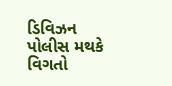ડિવિઝન પોલીસ મથકે વિગતો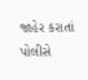જાહેર કરાતાં પોલીસે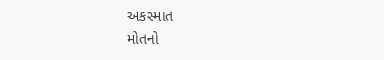અકસ્માત
મોતનો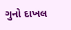ગુનો દાખલ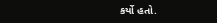કર્યો હતો.